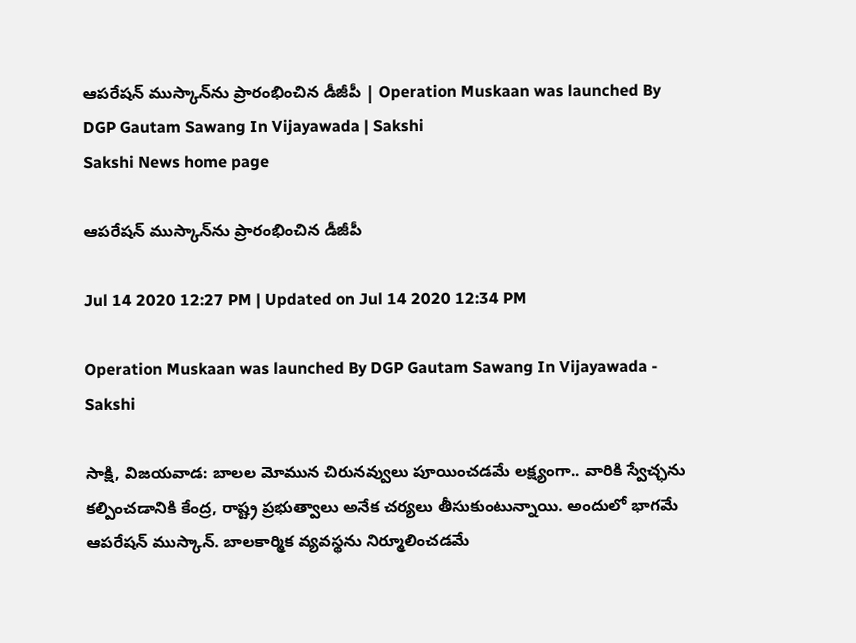ఆపరేషన్‌ ముస్కాన్‌ను ప్రారంభించిన డీజీపీ | Operation Muskaan was launched By DGP Gautam Sawang In Vijayawada | Sakshi
Sakshi News home page

ఆపరేషన్‌ ముస్కాన్‌ను ప్రారంభించిన డీజీపీ

Jul 14 2020 12:27 PM | Updated on Jul 14 2020 12:34 PM

Operation Muskaan was launched By DGP Gautam Sawang In Vijayawada - Sakshi

సాక్షి, విజయవాడ: బాలల మోమున చిరునవ్వులు పూయించడమే లక్ష్యంగా.. వారికి స్వేచ్ఛను కల్పించడానికి కేంద్ర, రాష్ట్ర ప్రభుత్వాలు అనేక చర్యలు తీసుకుంటున్నాయి. అందులో భాగమే ఆపరేషన్‌ ముస్కాన్‌. బాలకార్మిక వ్యవస్థను నిర్మూలించడమే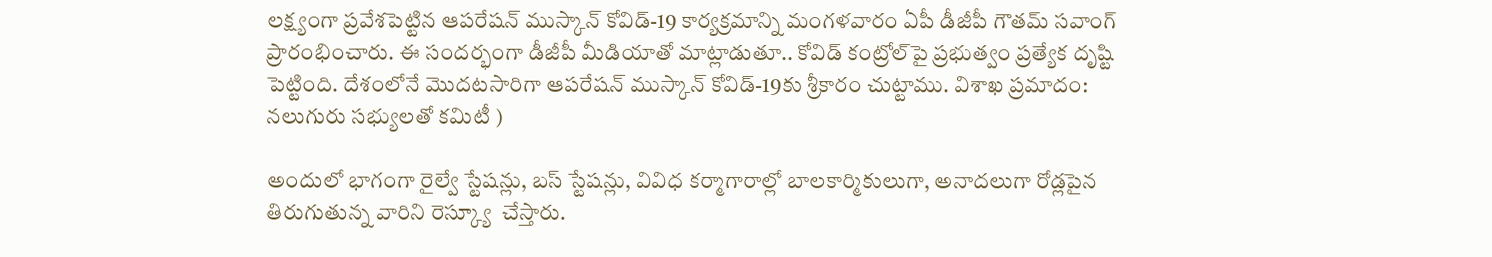లక్ష్యంగా ప్రవేశపెట్టిన ఆపరేషన్‌ ముస్కాన్‌ కోవిడ్‌-19 కార్యక్రమాన్ని మంగళవారం ఏపీ డీజీపీ గౌతమ్‌ సవాంగ్‌ ప్రారంభించారు. ఈ సందర్భంగా డీజీపీ మీడియాతో మాట్లాడుతూ.. కోవిడ్ కంట్రోల్‌పై ప్రభుత్వం ప్రత్యేక దృష్టి పెట్టింది. దేశంలోనే మొదటసారిగా ఆపరేషన్ ముస్కాన్ కోవిడ్-19కు శ్రీకారం చుట్టాము. విశాఖ ప్రమాదం: నలుగురు సభ్యులతో కమిటీ )

అందులో భాగంగా రైల్వే స్టేషన్లు, బస్ స్టేషన్లు, వివిధ కర్మాగారాల్లో బాలకార్మికులుగా, అనాదలుగా రోడ్లపైన తిరుగుతున్న వారిని రెస్క్యూ  చేస్తారు.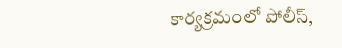కార్యక్రమంలో పోలీస్,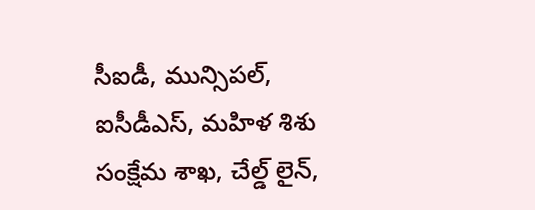సీఐడీ, మున్సిపల్, ఐసీడీఎస్, మహిళ శిశు సంక్షేమ శాఖ, చేల్డ్ లైన్,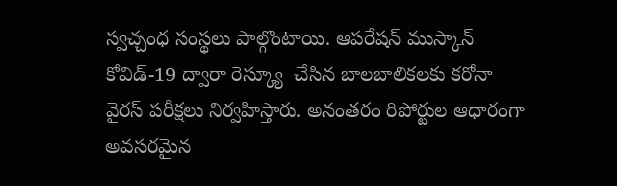స్వచ్చంధ సంస్థలు పాల్గొంటాయి. ఆపరేషన్ ముస్కాన్ కోవిడ్-19 ద్వారా రెస్క్యూ  చేసిన బాలబాలికలకు కరోనా వైరస్ పరీక్షలు నిర్వహిస్తారు. అనంతరం రిపోర్టుల ఆధారంగా అవసరమైన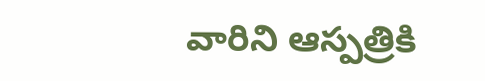వారిని ఆస్పత్రికి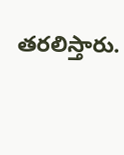తరలిస్తారు.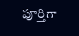పూర్తిగా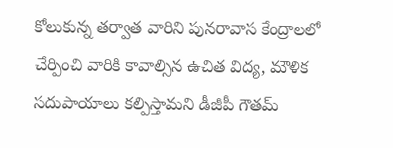కోలుకున్న తర్వాత వారిని పునరావాస కేంద్రాలలో చేర్పించి వారికి కావాల్సిన ఉచిత విద్య, మౌళిక సదుపాయాలు కల్పిస్తామని డీజీపీ గౌతమ్‌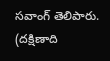సవాంగ్‌ తెలిపారు. (దక్షిణాది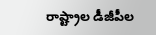రాష్ట్రాల డీజీపీల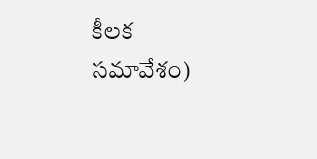కీలక సమావేశం)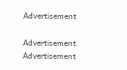Advertisement

Advertisement
Advertisement